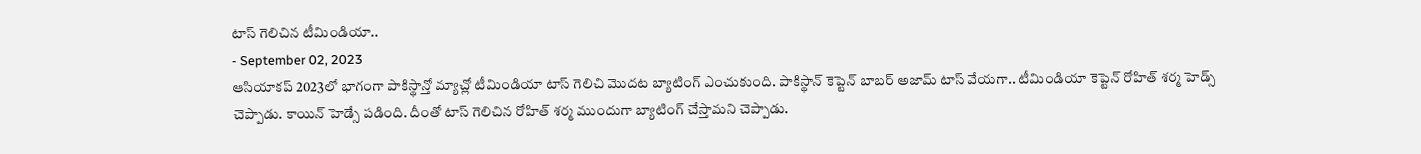టాస్ గెలిచిన టీమిండియా..
- September 02, 2023
ఆసియాకప్ 2023లో భాగంగా పాకిస్థాన్తో మ్యాచ్లో టీమిండియా టాస్ గెలిచి మొదట బ్యాటింగ్ ఎంచుకుంది. పాకిస్థాన్ కెప్టెన్ బాబర్ అజామ్ టాస్ వేయగా.. టీమిండియా కెప్టెన్ రోహిత్ శర్మ హెడ్స్ చెప్పాడు. కాయిన్ హెడ్సే పడింది. దీంతో టాస్ గెలిచిన రోహిత్ శర్మ ముందుగా బ్యాటింగ్ చేస్తామని చెప్పాడు.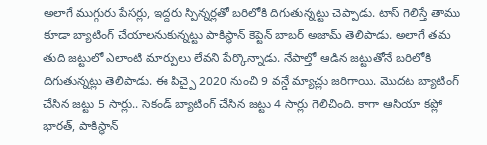అలాగే ముగ్గురు పేసర్లు, ఇద్దరు స్పిన్నర్లతో బరిలోకి దిగుతున్నట్టు చెప్పాడు. టాస్ గెలిస్తే తాము కూడా బ్యాటింగ్ చేయాలనుకున్నట్టు పాకిస్థాన్ కెప్టెన్ బాబర్ అజామ్ తెలిపాడు. అలాగే తమ తుది జట్టులో ఎలాంటి మార్పులు లేవని పేర్కొన్నాడు. నేపాల్తో ఆడిన జట్టుతోనే బరిలోకి దిగుతున్నట్లు తెలిపాడు. ఈ పిచ్పై 2020 నుంచి 9 వన్డే మ్యాచ్లు జరిగాయి. మొదట బ్యాటింగ్ చేసిన జట్టు 5 సార్లు.. సెకండ్ బ్యాటింగ్ చేసిన జట్టు 4 సార్లు గెలిచింది. కాగా ఆసియా కప్లో భారత్, పాకిస్థాన్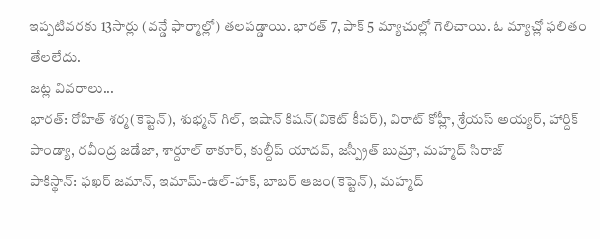ఇప్పటివరకు 13సార్లు (వన్డే ఫార్మాల్లో) తలపడ్డాయి. భారత్ 7, పాక్ 5 మ్యాచుల్లో గెలిచాయి. ఓ మ్యాచ్లో ఫలితం తేలలేదు.
జట్ల వివరాలు...
భారత్: రోహిత్ శర్మ(కెప్టెన్), శుభ్మన్ గిల్, ఇషాన్ కిషన్(వికెట్ కీపర్), విరాట్ కోహ్లీ, శ్రేయస్ అయ్యర్, హార్దిక్ పాండ్యా, రవీంద్ర జడేజా, శార్దూల్ ఠాకూర్, కుల్దీప్ యాదవ్, జస్ప్రీత్ బుమ్రా, మహ్మద్ సిరాజ్
పాకిస్థాన్: ఫఖర్ జమాన్, ఇమామ్-ఉల్-హక్, బాబర్ ఆజం(కెప్టెన్), మహ్మద్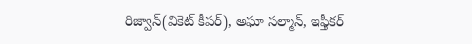రిజ్వాన్(వికెట్ కీపర్), అఘా సల్మాన్, ఇఫ్తీకర్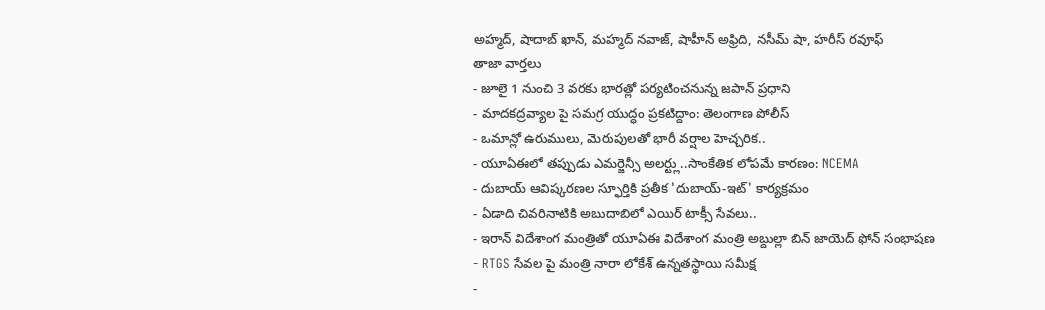అహ్మద్, షాదాబ్ ఖాన్, మహ్మద్ నవాజ్, షాహీన్ అఫ్రిది, నసీమ్ షా, హరీస్ రవూఫ్
తాజా వార్తలు
- జూలై 1 నుంచి 3 వరకు భారత్లో పర్యటించనున్న జపాన్ ప్రధాని
- మాదకద్రవ్యాల పై సమగ్ర యుద్ధం ప్రకటిద్దాం: తెలంగాణ పోలీస్
- ఒమాన్లో ఉరుములు, మెరుపులతో భారీ వర్షాల హెచ్చరిక..
- యూఏఈలో తప్పుడు ఎమర్జెన్సీ అలర్ట్లు..సాంకేతిక లోపమే కారణం: NCEMA
- దుబాయ్ ఆవిష్కరణల స్ఫూర్తికి ప్రతీక 'దుబాయ్-ఇట్' కార్యక్రమం
- ఏడాది చివరినాటికి అబుదాబిలో ఎయిర్ టాక్సీ సేవలు..
- ఇరాన్ విదేశాంగ మంత్రితో యూఏఈ విదేశాంగ మంత్రి అబ్దుల్లా బిన్ జాయెద్ ఫోన్ సంభాషణ
- RTGS సేవల పై మంత్రి నారా లోకేశ్ ఉన్నతస్థాయి సమీక్ష
-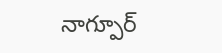నాగ్పూర్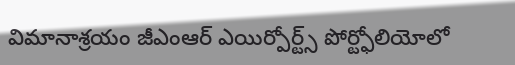విమానాశ్రయం జీఎంఆర్ ఎయిర్పోర్ట్స్ పోర్ట్ఫోలియోలో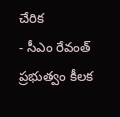చేరిక
- సీఎం రేవంత్ ప్రభుత్వం కీలక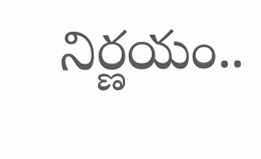నిర్ణయం..